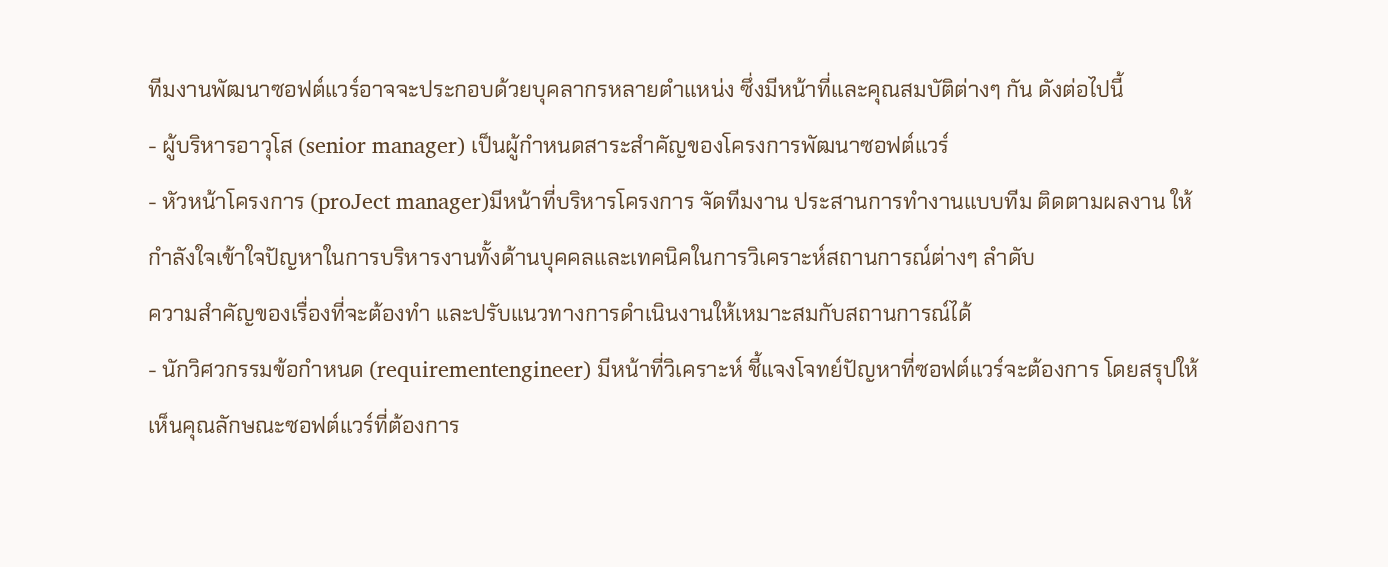ทีมงานพัฒนาซอฟต์แวร์อาจจะประกอบด้วยบุคลากรหลายตำแหน่ง ซึ่งมีหน้าที่และคุณสมบัติต่างๆ กัน ดังต่อไปนี้
- ผู้บริหารอาวุโส (senior manager) เป็นผู้กำหนดสาระสำคัญของโครงการพัฒนาซอฟต์แวร์
- หัวหน้าโครงการ (proJect manager)มีหน้าที่บริหารโครงการ จัดทีมงาน ประสานการทำงานแบบทีม ติดตามผลงาน ให้กำลังใจเข้าใจปัญหาในการบริหารงานทั้งด้านบุคคลและเทคนิคในการวิเคราะห์สถานการณ์ต่างๆ ลำดับ
ความสำคัญของเรื่องที่จะต้องทำ และปรับแนวทางการดำเนินงานให้เหมาะสมกับสถานการณ์ได้
- นักวิศวกรรมข้อกำหนด (requirementengineer) มีหน้าที่วิเคราะห์ ชี้แจงโจทย์ปัญหาที่ซอฟต์แวร์จะต้องการ โดยสรุปให้เห็นคุณลักษณะซอฟต์แวร์ที่ต้องการ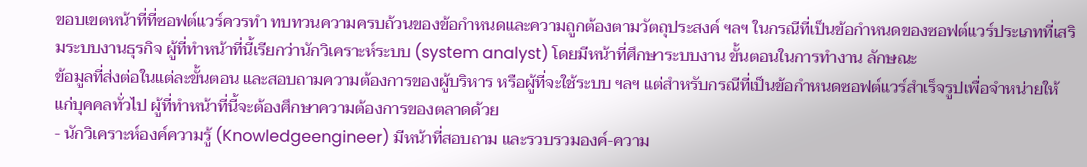ขอบเขตหน้าที่ที่ซอฟต์แวร์ควรทำ ทบทวนความครบถ้วนของข้อกำหนดและความถูกต้องตามวัตถุประสงค์ ฯลฯ ในกรณีที่เป็นข้อกำหนดของซอฟต์แวร์ประเภทที่เสริมระบบงานธุรกิจ ผู้ที่ทำหน้าที่นี้เรียกว่านักวิเคราะห์ระบบ (system analyst) โดยมีหน้าที่ศึกษาระบบงาน ขั้นตอนในการทำงาน ลักษณะ
ข้อมูลที่ส่งต่อในแต่ละขั้นตอน และสอบถามความต้องการของผู้บริหาร หรือผู้ที่จะใช้ระบบ ฯลฯ แต่สำหรับกรณีที่เป็นข้อกำหนดซอฟต์แวร์สำเร็จรูปเพื่อจำหน่ายให้แก่บุคคลทั่วไป ผู้ที่ทำหน้าที่นี้จะต้องศึกษาความต้องการของตลาดด้วย
- นักวิเคราะห์องค์ความรู้ (Knowledgeengineer) มีหน้าที่สอบถาม และรวบรวมองค์-ความ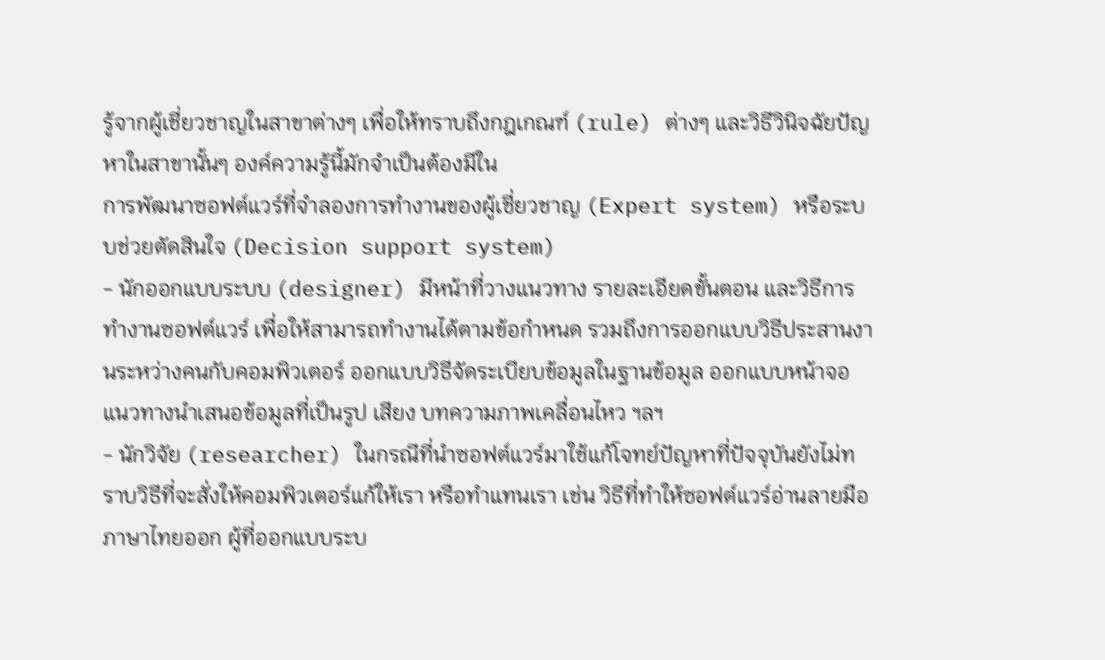รู้จากผู้เชี่ยวชาญในสาขาต่างๆ เพื่อให้ทราบถึงกฎเกณฑ์ (rule) ต่างๆ และวิธีวินิจฉัยปัญหาในสาขานั้นๆ องค์ความรู้นี้มักจำเป็นต้องมีใน
การพัฒนาซอฟต์แวร์ที่จำลองการทำงานของผู้เชี่ยวชาญ (Expert system) หรือระบบช่วยตัดสินใจ (Decision support system)
- นักออกแบบระบบ (designer) มีหน้าที่วางแนวทาง รายละเอียดขั้นตอน และวิธีการทำงานซอฟต์แวร์ เพื่อให้สามารถทำงานได้ตามข้อกำหนด รวมถึงการออกแบบวิธีประสานงานระหว่างคนกับคอมพิวเตอร์ ออกแบบวิธีจัดระเบียบข้อมูลในฐานข้อมูล ออกแบบหน้าจอแนวทางนำเสนอข้อมูลที่เป็นรูป เสียง บทความภาพเคลื่อนไหว ฯลฯ
- นักวิจัย (researcher) ในกรณีที่นำซอฟต์แวร์มาใช้แก้โจทย์ปัญหาที่ปัจจุบันยังไม่ทราบวิธีที่จะสั่งให้คอมพิวเตอร์แก้ให้เรา หรือทำแทนเรา เช่น วิธีที่ทำให้ซอฟต์แวร์อ่านลายมือภาษาไทยออก ผู้ที่ออกแบบระบ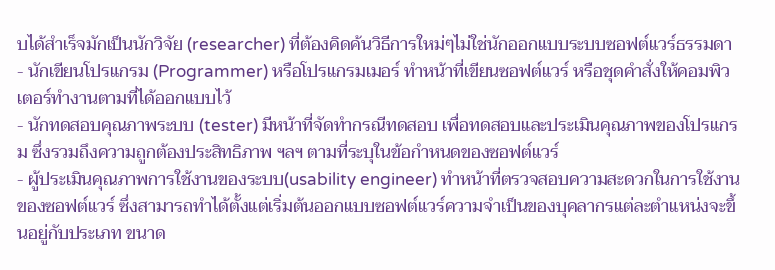บได้สำเร็จมักเป็นนักวิจัย (researcher) ที่ต้องคิดค้นวิธีการใหม่ๆไม่ใช่นักออกแบบระบบซอฟต์แวร์ธรรมดา
- นักเขียนโปรแกรม (Programmer) หรือโปรแกรมเมอร์ ทำหน้าที่เขียนซอฟต์แวร์ หรือชุดคำสั่งให้คอมพิวเตอร์ทำงานตามที่ได้ออกแบบไว้
- นักทดสอบคุณภาพระบบ (tester) มีหน้าที่จัดทำกรณีทดสอบ เพื่อทดสอบและประเมินคุณภาพของโปรแกรม ซึ่งรวมถึงความถูกต้องประสิทธิภาพ ฯลฯ ตามที่ระบุในข้อกำหนดของซอฟต์แวร์
- ผู้ประเมินคุณภาพการใช้งานของระบบ(usability engineer) ทำหน้าที่ตรวจสอบความสะดวกในการใช้งานของซอฟต์แวร์ ซึ่งสามารถทำได้ตั้งแต่เริ่มต้นออกแบบซอฟต์แวร์ความจำเป็นของบุคลากรแต่ละตำแหน่งจะขึ้นอยู่กับประเภท ขนาด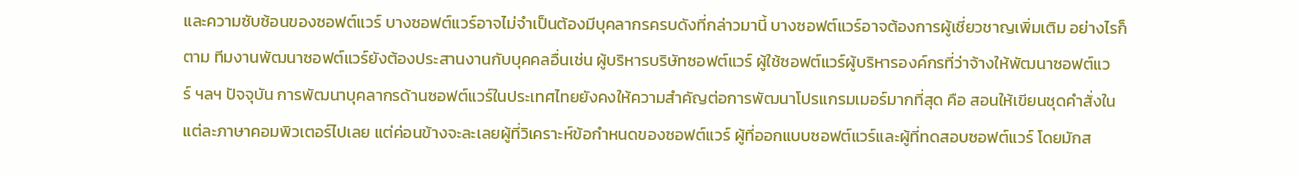และความซับซ้อนของซอฟต์แวร์ บางซอฟต์แวร์อาจไม่จำเป็นต้องมีบุคลากรครบดังที่กล่าวมานี้ บางซอฟต์แวร์อาจต้องการผู้เชี่ยวชาญเพิ่มเติม อย่างไรก็ตาม ทีมงานพัฒนาซอฟต์แวร์ยังต้องประสานงานกับบุคคลอื่นเช่น ผู้บริหารบริษัทซอฟต์แวร์ ผู้ใช้ซอฟต์แวร์ผู้บริหารองค์กรที่ว่าจ้างให้พัฒนาซอฟต์แวร์ ฯลฯ ปัจจุบัน การพัฒนาบุคลากรด้านซอฟต์แวร์ในประเทศไทยยังคงให้ความสำคัญต่อการพัฒนาโปรแกรมเมอร์มากที่สุด คือ สอนให้เขียนชุดคำสั่งในแต่ละภาษาคอมพิวเตอร์ไปเลย แต่ค่อนข้างจะละเลยผู้ที่วิเคราะห์ข้อกำหนดของซอฟต์แวร์ ผู้ที่ออกแบบซอฟต์แวร์และผู้ที่ทดสอบซอฟต์แวร์ โดยมักส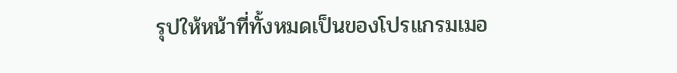รุปให้หน้าที่ทั้งหมดเป็นของโปรแกรมเมอ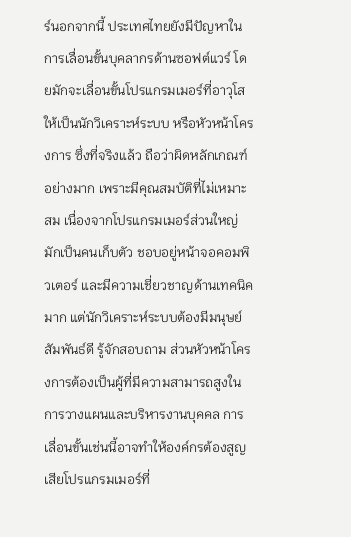ร์นอกจากนี้ ประเทศไทยยังมีปัญหาในการเลื่อนขั้นบุคลากรด้านซอฟต์แวร์ โดยมักจะเลื่อนขั้นโปรแกรมเมอร์ที่อาวุโสให้เป็นนักวิเคราะห์ระบบ หรือหัวหน้าโครงการ ซึ่งที่จริงแล้ว ถือว่าผิดหลักเกณฑ์อย่างมาก เพราะมีคุณสมบัติที่ไม่เหมาะสม เนื่องจากโปรแกรมเมอร์ส่วนใหญ่มักเป็นคนเก็บตัว ชอบอยู่หน้าจอคอมพิวเตอร์ และมีความเชี่ยวชาญด้านเทคนิคมาก แต่นักวิเคราะห์ระบบต้องมีมนุษย์สัมพันธ์ดี รู้จักสอบถาม ส่วนหัวหน้าโครงการต้องเป็นผู้ที่มีความสามารถสูงในการวางแผนและบริหารงานบุคคล การเลื่อนขั้นเช่นนี้อาจทำให้องค์กรต้องสูญเสียโปรแกรมเมอร์ที่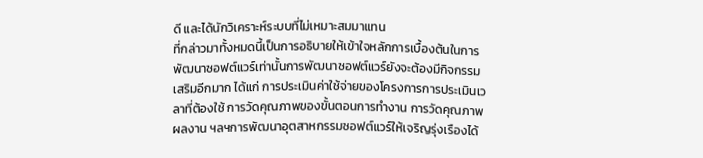ดี และได้นักวิเคราะห์ระบบที่ไม่เหมาะสมมาแทน
ที่กล่าวมาทั้งหมดนี้เป็นการอธิบายให้เข้าใจหลักการเบื้องต้นในการพัฒนาซอฟต์แวร์เท่านั้นการพัฒนาซอฟต์แวร์ยังจะต้องมีกิจกรรมเสริมอีกมาก ได้แก่ การประเมินค่าใช้จ่ายของโครงการการประเมินเวลาที่ต้องใช้ การวัดคุณภาพของขั้นตอนการทำงาน การวัดคุณภาพผลงาน ฯลฯการพัฒนาอุตสาหกรรมซอฟต์แวร์ให้เจริญรุ่งเรืองได้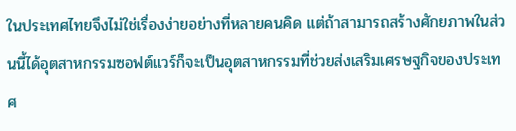ในประเทศไทยจึงไม่ใช่เรื่องง่ายอย่างที่หลายคนคิด แต่ถ้าสามารถสร้างศักยภาพในส่วนนี้ได้อุตสาหกรรมซอฟต์แวร์ก็จะเป็นอุตสาหกรรมที่ช่วยส่งเสริมเศรษฐกิจของประเทศ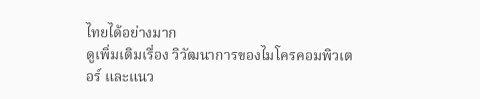ไทยได้อย่างมาก
ดูเพิ่มเติมเรื่อง วิวัฒนาการของไมโครคอมพิวเตอร์ และแนว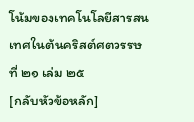โน้มของเทคโนโลยีสารสนเทศในต้นคริสต์ศตวรรษที่ ๒๑ เล่ม ๒๕
[กลับหัวข้อหลัก]